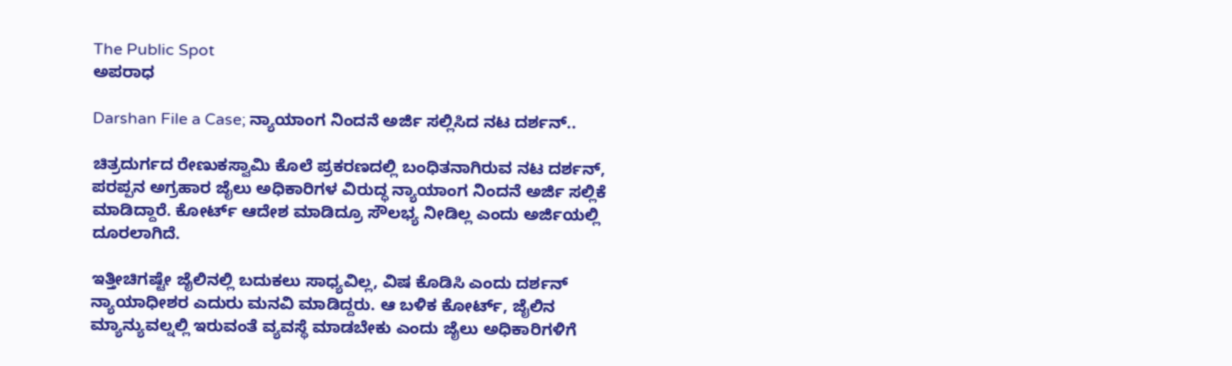The Public Spot
ಅಪರಾಧ

Darshan File a Case; ನ್ಯಾಯಾಂಗ ನಿಂದನೆ ಅರ್ಜಿ ಸಲ್ಲಿಸಿದ ನಟ ದರ್ಶನ್..

ಚಿತ್ರದುರ್ಗದ ರೇಣುಕಸ್ವಾಮಿ ಕೊಲೆ ಪ್ರಕರಣದಲ್ಲಿ ಬಂಧಿತನಾಗಿರುವ ನಟ ದರ್ಶನ್, ಪರಪ್ಪನ ಅಗ್ರಹಾರ ಜೈಲು ಅಧಿಕಾರಿಗಳ ವಿರುದ್ಧ ನ್ಯಾಯಾಂಗ ನಿಂದನೆ ಅರ್ಜಿ ಸಲ್ಲಿಕೆ ಮಾಡಿದ್ದಾರೆ. ಕೋರ್ಟ್ ಆದೇಶ ಮಾಡಿದ್ರೂ ಸೌಲಭ್ಯ ನೀಡಿಲ್ಲ ಎಂದು ಅರ್ಜಿಯಲ್ಲಿ ದೂರಲಾಗಿದೆ.

ಇತ್ತೀಚಿಗಷ್ಟೇ ಜೈಲಿನಲ್ಲಿ ಬದುಕಲು ಸಾಧ್ಯವಿಲ್ಲ, ವಿಷ ಕೊಡಿಸಿ ಎಂದು ದರ್ಶನ್ ನ್ಯಾಯಾಧೀಶರ ಎದುರು ಮನವಿ ಮಾಡಿದ್ದರು. ಆ ಬಳಿಕ ಕೋರ್ಟ್, ಜೈಲಿನ ಮ್ಯಾನ್ಯುವಲ್ನಲ್ಲಿ ಇರುವಂತೆ ವ್ಯವಸ್ಥೆ ಮಾಡಬೇಕು ಎಂದು ಜೈಲು ಅಧಿಕಾರಿಗಳಿಗೆ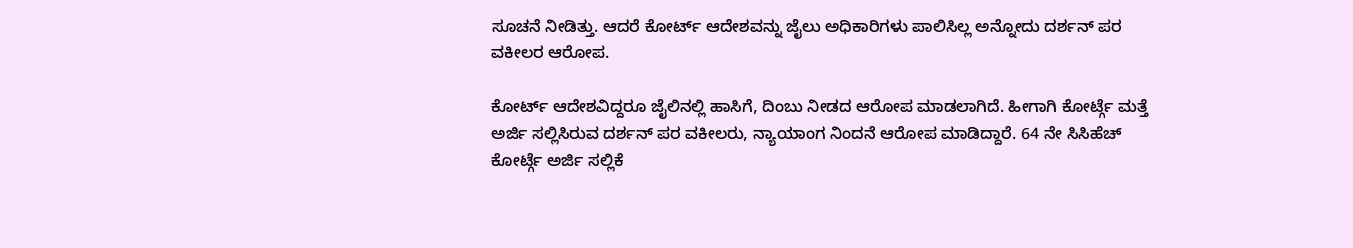ಸೂಚನೆ ನೀಡಿತ್ತು. ಆದರೆ ಕೋರ್ಟ್ ಆದೇಶವನ್ನು ಜೈಲು ಅಧಿಕಾರಿಗಳು ಪಾಲಿಸಿಲ್ಲ ಅನ್ನೋದು ದರ್ಶನ್ ಪರ ವಕೀಲರ ಆರೋಪ.

ಕೋರ್ಟ್ ಆದೇಶವಿದ್ದರೂ ಜೈಲಿನಲ್ಲಿ ಹಾಸಿಗೆ, ದಿಂಬು ನೀಡದ ಆರೋಪ ಮಾಡಲಾಗಿದೆ. ಹೀಗಾಗಿ ಕೋರ್ಟ್ಗೆ ಮತ್ತೆ ಅರ್ಜಿ ಸಲ್ಲಿಸಿರುವ ದರ್ಶನ್ ಪರ ವಕೀಲರು, ನ್ಯಾಯಾಂಗ ನಿಂದನೆ ಆರೋಪ ಮಾಡಿದ್ದಾರೆ. 64 ನೇ ಸಿಸಿಹೆಚ್ ಕೋರ್ಟ್ಗೆ ಅರ್ಜಿ ಸಲ್ಲಿಕೆ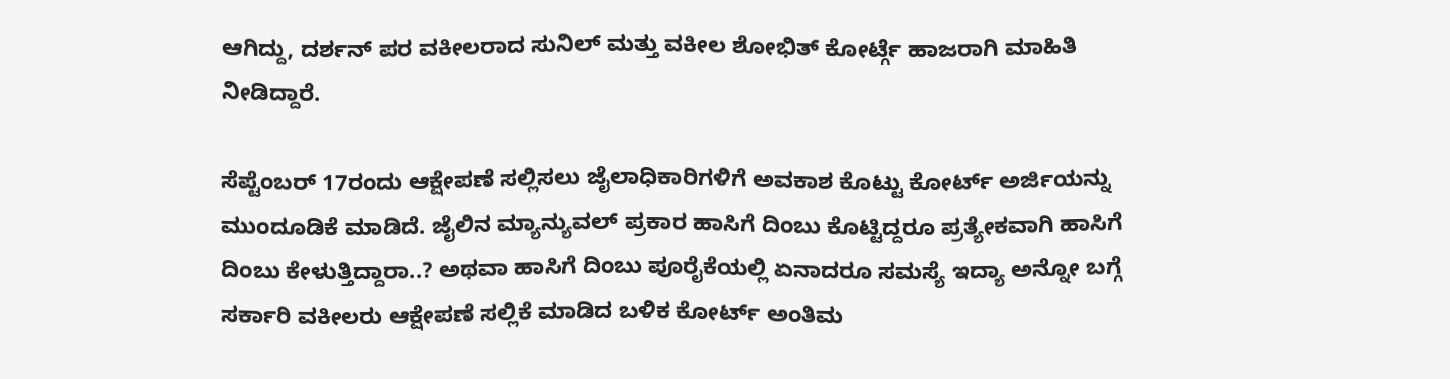ಆಗಿದ್ದು, ದರ್ಶನ್ ಪರ ವಕೀಲರಾದ ಸುನಿಲ್ ಮತ್ತು ವಕೀಲ ಶೋಭಿತ್ ಕೋರ್ಟ್ಗೆ ಹಾಜರಾಗಿ ಮಾಹಿತಿ ನೀಡಿದ್ದಾರೆ.

ಸೆಪ್ಟೆಂಬರ್ 17ರಂದು ಆಕ್ಷೇಪಣೆ ಸಲ್ಲಿಸಲು ಜೈಲಾಧಿಕಾರಿಗಳಿಗೆ ಅವಕಾಶ ಕೊಟ್ಟು ಕೋರ್ಟ್ ಅರ್ಜಿಯನ್ನು ಮುಂದೂಡಿಕೆ ಮಾಡಿದೆ. ಜೈಲಿನ ಮ್ಯಾನ್ಯುವಲ್ ಪ್ರಕಾರ ಹಾಸಿಗೆ ದಿಂಬು ಕೊಟ್ಟಿದ್ದರೂ ಪ್ರತ್ಯೇಕವಾಗಿ ಹಾಸಿಗೆ ದಿಂಬು ಕೇಳುತ್ತಿದ್ದಾರಾ..? ಅಥವಾ ಹಾಸಿಗೆ ದಿಂಬು ಪೂರೈಕೆಯಲ್ಲಿ ಏನಾದರೂ ಸಮಸ್ಯೆ ಇದ್ಯಾ ಅನ್ನೋ ಬಗ್ಗೆ ಸರ್ಕಾರಿ ವಕೀಲರು ಆಕ್ಷೇಪಣೆ ಸಲ್ಲಿಕೆ ಮಾಡಿದ ಬಳಿಕ ಕೋರ್ಟ್ ಅಂತಿಮ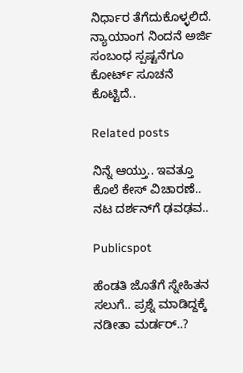ನಿರ್ಧಾರ ತೆಗೆದುಕೊಳ್ಳಲಿದೆ. ನ್ಯಾಯಾಂಗ ನಿಂದನೆ ಅರ್ಜಿ ಸಂಬಂಧ ಸ್ಪಷ್ಟನೆಗೂ ಕೋರ್ಟ್ ಸೂಚನೆ ಕೊಟ್ಟಿದೆ..

Related posts

ನಿನ್ನೆ ಆಯ್ತು.. ಇವತ್ತೂ ಕೊಲೆ ಕೇಸ್‌ ವಿಚಾರಣೆ.. ನಟ ದರ್ಶನ್‌ಗೆ ಢವಢವ..

Publicspot

ಹೆಂಡತಿ ಜೊತೆಗೆ ಸ್ನೇಹಿತನ ಸಲುಗೆ.. ಪ್ರಶ್ನೆ ಮಾಡಿದ್ದಕ್ಕೆ ನಡೀತಾ ಮರ್ಡರ್..?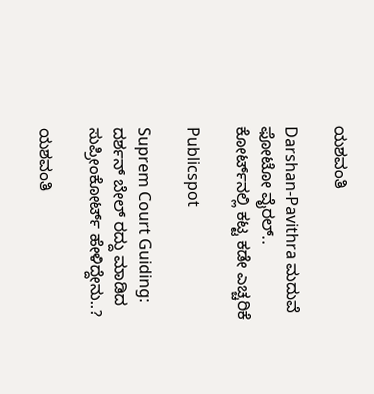ಯಶವಂತಿ

Darshan-Pavithra ಮದುವೆ ಫೋಟೋ ವೈರಲ್‌.. ಕೋರ್ಟ್‌ನಲ್ಲಿ ಕಟ್ಟ ಕಡೇ ಎಚ್ಚರಿಕೆ

Publicspot

Suprem Court Guiding: ದರ್ಶನ್‌ ಬೇಲ್‌ ರದ್ದು ಮಾಡಿದ ಸುಪ್ರೀಂಕೋರ್ಟ್‌ ಹೇಳಿದ್ದೇನು..?

ಯಶವಂತಿ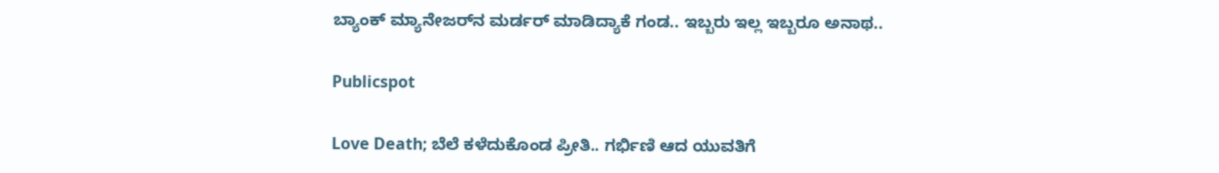ಬ್ಯಾಂಕ್ ಮ್ಯಾನೇಜರ್‌ನ ಮರ್ಡರ್ ಮಾಡಿದ್ಯಾಕೆ ಗಂಡ.. ಇಬ್ಬರು ಇಲ್ಲ ಇಬ್ಬರೂ ಅನಾಥ..

Publicspot

Love Death; ಬೆಲೆ ಕಳೆದುಕೊಂಡ ಪ್ರೀತಿ.. ಗರ್ಭಿಣಿ ಆದ ಯುವತಿಗೆ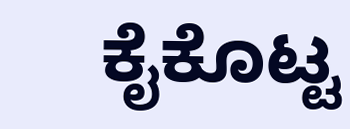ಕೈಕೊಟ್ಟ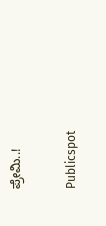ಪ್ರೇಮಿ..!

Publicspot